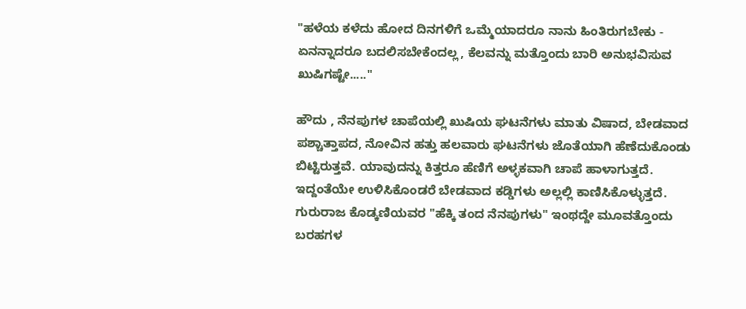"ಹಳೆಯ ಕಳೆದು ಹೋದ ದಿನಗಳಿಗೆ ಒಮ್ಮೆಯಾದರೂ ನಾನು ಹಿಂತಿರುಗಬೇಕು - ಏನನ್ನಾದರೂ ಬದಲಿಸಬೇಕೆಂದಲ್ಲ, ಕೆಲವನ್ನು ಮತ್ತೊಂದು ಬಾರಿ ಅನುಭವಿಸುವ ಖುಷಿಗಷ್ಟೇ....."

ಹೌದು , ನೆನಪುಗಳ ಚಾಪೆಯಲ್ಲಿ ಖುಷಿಯ ಘಟನೆಗಳು ಮಾತು ವಿಷಾದ, ಬೇಡವಾದ ಪಶ್ಚಾತ್ತಾಪದ, ನೋವಿನ ಹತ್ತು ಹಲವಾರು ಘಟನೆಗಳು ಜೊತೆಯಾಗಿ ಹೆಣೆದುಕೊಂಡು ಬಿಟ್ಟಿರುತ್ತವೆ. ಯಾವುದನ್ನು ಕಿತ್ತರೂ ಹೆಣಿಗೆ ಅಳ್ಳಕವಾಗಿ ಚಾಪೆ ಹಾಳಾಗುತ್ತದೆ. ಇದ್ದಂತೆಯೇ ಉಳಿಸಿಕೊಂಡರೆ ಬೇಡವಾದ ಕಡ್ಡಿಗಳು ಅಲ್ಲಲ್ಲಿ ಕಾಣಿಸಿಕೊಳ್ಳುತ್ತದೆ. ಗುರುರಾಜ ಕೊಡ್ಕಣಿಯವರ "ಹೆಕ್ಕಿ ತಂದ ನೆನಪುಗಳು" ಇಂಥದ್ದೇ ಮೂವತ್ತೊಂದು ಬರಹಗಳ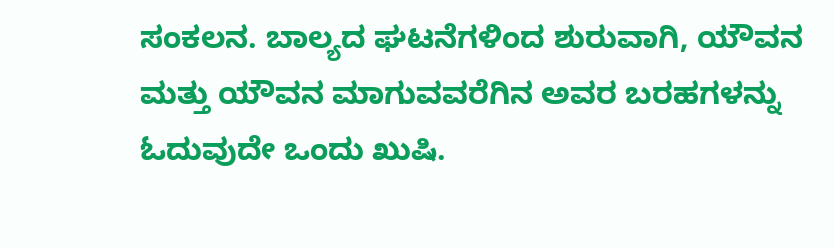ಸಂಕಲನ. ಬಾಲ್ಯದ ಘಟನೆಗಳಿಂದ ಶುರುವಾಗಿ, ಯೌವನ ಮತ್ತು ಯೌವನ ಮಾಗುವವರೆಗಿನ ಅವರ ಬರಹಗಳನ್ನು ಓದುವುದೇ ಒಂದು ಖುಷಿ.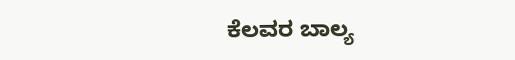ಕೆಲವರ ಬಾಲ್ಯ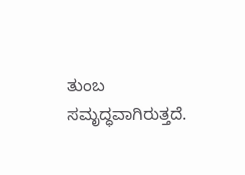ತುಂಬ ಸಮೃದ್ಧವಾಗಿರುತ್ತದೆ.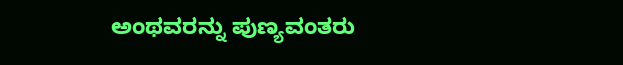ಅಂಥವರನ್ನು ಪುಣ್ಯವಂತರು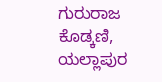ಗುರುರಾಜ ಕೊಡ್ಕಣಿ, ಯಲ್ಲಾಪುರ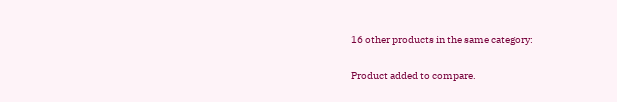16 other products in the same category:

Product added to compare.